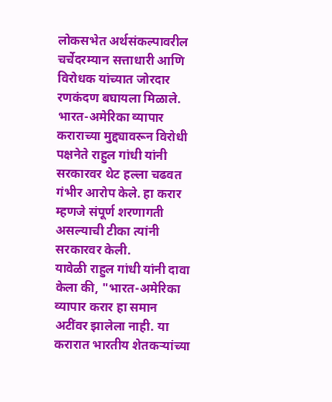लोकसभेत अर्थसंकल्पावरील चर्चेदरम्यान सत्ताधारी आणि विरोधक यांच्यात जोरदार रणकंदण बघायला मिळाले. भारत-अमेरिका व्यापार कराराच्या मुद्द्यावरून विरोधी पक्षनेते राहुल गांधी यांनी सरकारवर थेट हल्ला चढवत गंभीर आरोप केले. हा करार म्हणजे संपूर्ण शरणागती असल्याची टीका त्यांनी सरकारवर केली.
यावेळी राहुल गांधी यांनी दावा केला की, "भारत-अमेरिका व्यापार करार हा समान अटींवर झालेला नाही. या करारात भारतीय शेतकऱ्यांच्या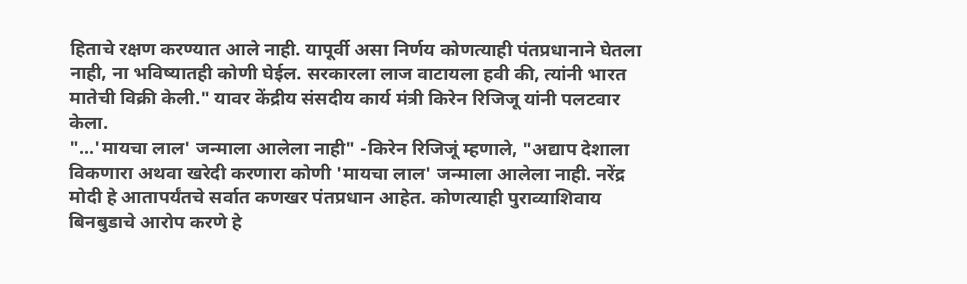हिताचे रक्षण करण्यात आले नाही. यापूर्वी असा निर्णय कोणत्याही पंतप्रधानाने घेतला नाही, ना भविष्यातही कोणी घेईल. सरकारला लाज वाटायला हवी की, त्यांनी भारत मातेची विक्री केली." यावर केंद्रीय संसदीय कार्य मंत्री किरेन रिजिजू यांनी पलटवार केला.
"...'मायचा लाल' जन्माला आलेला नाही" -किरेन रिजिजूं म्हणाले, "अद्याप देशाला विकणारा अथवा खरेदी करणारा कोणी 'मायचा लाल' जन्माला आलेला नाही. नरेंद्र मोदी हे आतापर्यंतचे सर्वात कणखर पंतप्रधान आहेत. कोणत्याही पुराव्याशिवाय बिनबुडाचे आरोप करणे हे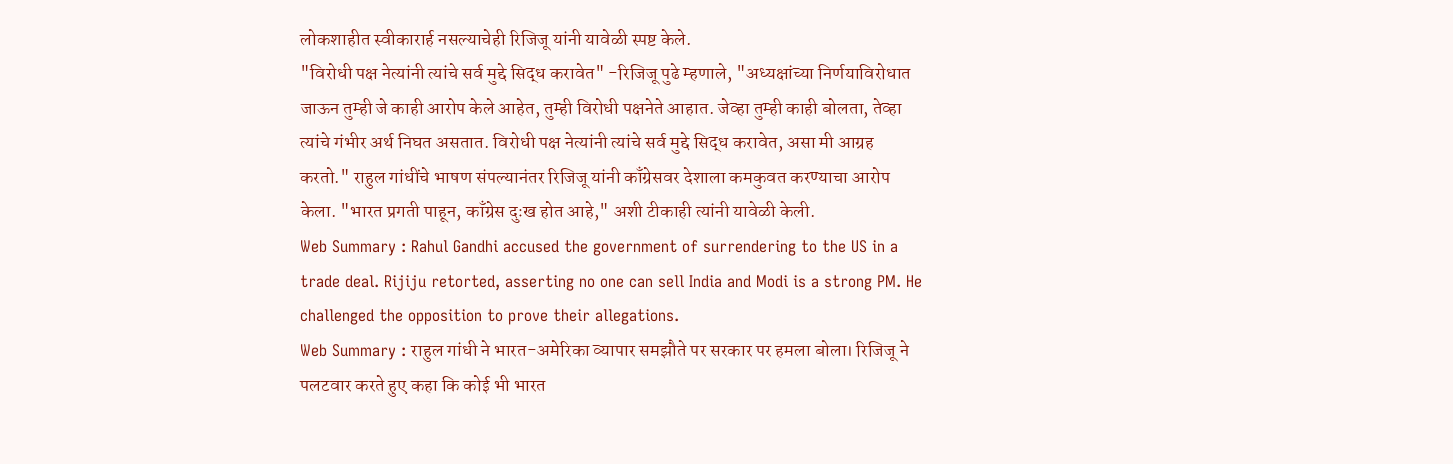लोकशाहीत स्वीकारार्ह नसल्याचेही रिजिजू यांनी यावेळी स्पष्ट केले.
"विरोधी पक्ष नेत्यांनी त्यांचे सर्व मुद्दे सिद्ध करावेत" -रिजिजू पुढे म्हणाले, "अध्यक्षांच्या निर्णयाविरोधात जाऊन तुम्ही जे काही आरोप केले आहेत, तुम्ही विरोधी पक्षनेते आहात. जेव्हा तुम्ही काही बोलता, तेव्हा त्यांचे गंभीर अर्थ निघत असतात. विरोधी पक्ष नेत्यांनी त्यांचे सर्व मुद्दे सिद्ध करावेत, असा मी आग्रह करतो." राहुल गांधींचे भाषण संपल्यानंतर रिजिजू यांनी काँग्रेसवर देशाला कमकुवत करण्याचा आरोप केला. "भारत प्रगती पाहून, काँग्रेस दुःख होत आहे," अशी टीकाही त्यांनी यावेळी केली.
Web Summary : Rahul Gandhi accused the government of surrendering to the US in a trade deal. Rijiju retorted, asserting no one can sell India and Modi is a strong PM. He challenged the opposition to prove their allegations.
Web Summary : राहुल गांधी ने भारत-अमेरिका व्यापार समझौते पर सरकार पर हमला बोला। रिजिजू ने पलटवार करते हुए कहा कि कोई भी भारत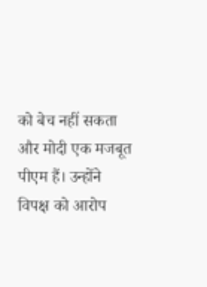को बेच नहीं सकता और मोदी एक मजबूत पीएम हैं। उन्होंने विपक्ष को आरोप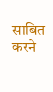साबित करने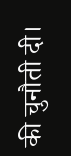की चुनौती दी।